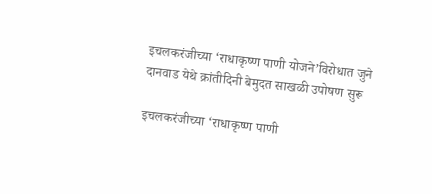इचलकरंजीच्या ‘राधाकृष्ण पाणी योजने’विरोधात जुने दानवाड येथे क्रांतीदिनी बेमुदत साखळी उपोषण सुरू

इचलकरंजीच्या ‘राधाकृष्ण पाणी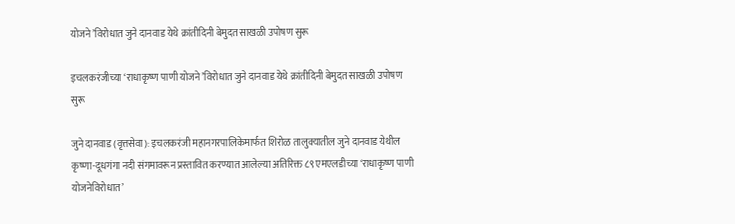योजने’विरोधात जुने दानवाड येथे क्रांतीदिनी बेमुदत साखळी उपोषण सुरू

इचलकरंजीच्या ‘राधाकृष्ण पाणी योजने’विरोधात जुने दानवाड येथे क्रांतीदिनी बेमुदत साखळी उपोषण सुरू

जुने दानवाड (वृत्तसेवा): इचलकरंजी महानगरपालिकेमार्फत शिरोळ तालुक्यातील जुने दानवाड येथील कृष्णा-दूधगंगा नदी संगमावरून प्रस्तावित करण्यात आलेल्या अतिरिक्त ८९ एमएलडीच्या ‘राधाकृष्ण पाणी योजनेविरोधात’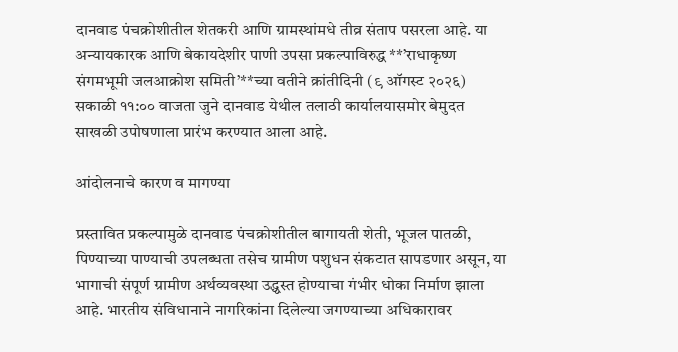दानवाड पंचक्रोशीतील शेतकरी आणि ग्रामस्थांमधे तीव्र संताप पसरला आहे. या अन्यायकारक आणि बेकायदेशीर पाणी उपसा प्रकल्पाविरुद्ध **’राधाकृष्ण संगमभूमी जलआक्रोश समिती’**च्या वतीने क्रांतीदिनी (९ ऑगस्ट २०२६) सकाळी ११:०० वाजता जुने दानवाड येथील तलाठी कार्यालयासमोर बेमुदत साखळी उपोषणाला प्रारंभ करण्यात आला आहे.

आंदोलनाचे कारण व मागण्या

प्रस्तावित प्रकल्पामुळे दानवाड पंचक्रोशीतील बागायती शेती, भूजल पातळी, पिण्याच्या पाण्याची उपलब्धता तसेच ग्रामीण पशुधन संकटात सापडणार असून, या भागाची संपूर्ण ग्रामीण अर्थव्यवस्था उद्ध्वस्त होण्याचा गंभीर धोका निर्माण झाला आहे. भारतीय संविधानाने नागरिकांना दिलेल्या जगण्याच्या अधिकारावर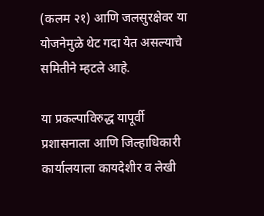(कलम २१) आणि जलसुरक्षेवर या योजनेमुळे थेट गदा येत असल्याचे समितीने म्हटले आहे.

या प्रकल्पाविरुद्ध यापूर्वी प्रशासनाला आणि जिल्हाधिकारी कार्यालयाला कायदेशीर व लेखी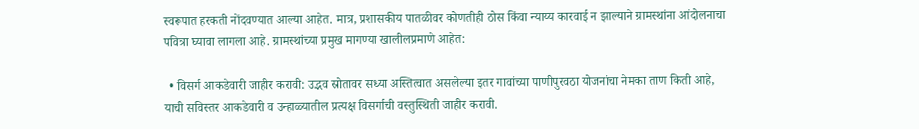स्वरूपात हरकती नोंदवण्यात आल्या आहेत. मात्र, प्रशासकीय पातळीवर कोणतीही ठोस किंवा न्याय्य कारवाई न झाल्याने ग्रामस्थांना आंदोलनाचा पवित्रा घ्यावा लागला आहे. ग्रामस्थांच्या प्रमुख मागण्या खालीलप्रमाणे आहेत:

  • विसर्ग आकडेवारी जाहीर करावी: उद्भव स्रोतावर सध्या अस्तित्वात असलेल्या इतर गावांच्या पाणीपुरवठा योजनांचा नेमका ताण किती आहे, याची सविस्तर आकडेवारी व उन्हाळ्यातील प्रत्यक्ष विसर्गाची वस्तुस्थिती जाहीर करावी.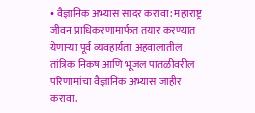• वैज्ञानिक अभ्यास सादर करावा: महाराष्ट्र जीवन प्राधिकरणामार्फत तयार करण्यात येणाऱ्या पूर्व व्यवहार्यता अहवालातील तांत्रिक निकष आणि भूजल पातळीवरील परिणामांचा वैज्ञानिक अभ्यास जाहीर करावा.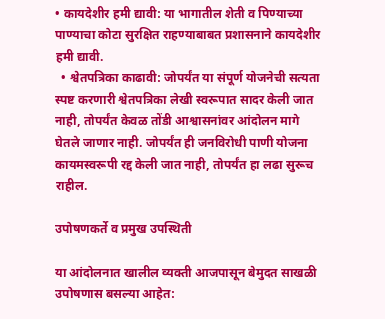• कायदेशीर हमी द्यावी: या भागातील शेती व पिण्याच्या पाण्याचा कोटा सुरक्षित राहण्याबाबत प्रशासनाने कायदेशीर हमी द्यावी.
  • श्वेतपत्रिका काढावी: जोपर्यंत या संपूर्ण योजनेची सत्यता स्पष्ट करणारी श्वेतपत्रिका लेखी स्वरूपात सादर केली जात नाही, तोपर्यंत केवळ तोंडी आश्वासनांवर आंदोलन मागे घेतले जाणार नाही. जोपर्यंत ही जनविरोधी पाणी योजना कायमस्वरूपी रद्द केली जात नाही, तोपर्यंत हा लढा सुरूच राहील.

उपोषणकर्ते व प्रमुख उपस्थिती

या आंदोलनात खालील व्यक्ती आजपासून बेमुदत साखळी उपोषणास बसल्या आहेत: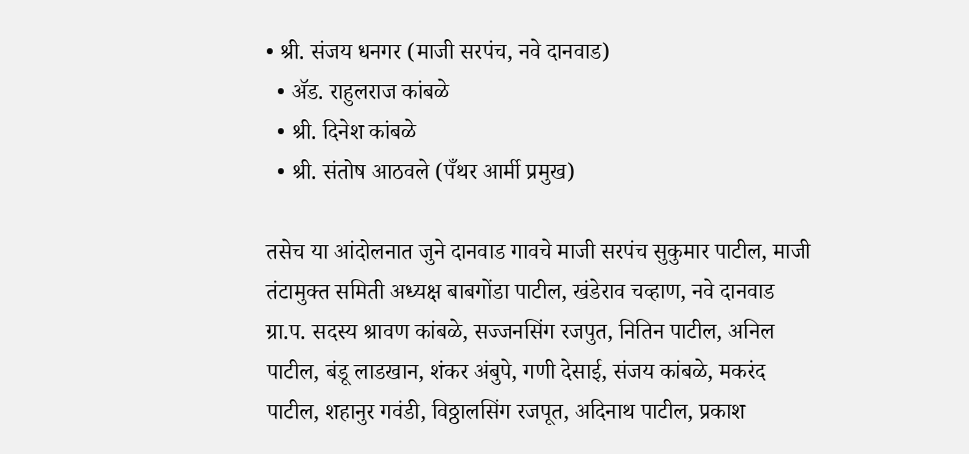• श्री. संजय धनगर (माजी सरपंच, नवे दानवाड)
  • ॲड. राहुलराज कांबळे
  • श्री. दिनेश कांबळे
  • श्री. संतोष आठवले (पँथर आर्मी प्रमुख)

तसेच या आंदोलनात जुने दानवाड गावचे माजी सरपंच सुकुमार पाटील, माजी तंटामुक्त समिती अध्यक्ष बाबगोंडा पाटील, खंडेराव चव्हाण, नवे दानवाड ग्रा.प. सदस्य श्रावण कांबळे, सज्जनसिंग रजपुत, नितिन पाटील, अनिल पाटील, बंडू लाडखान, शंकर अंबुपे, गणी देसाई, संजय कांबळे, मकरंद पाटील, शहानुर गवंडी, विठ्ठालसिंग रजपूत, अदिनाथ पाटील, प्रकाश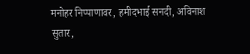मनोहर निप्पाणावर, हमीदभाई सनदी, अविनाश सुतार,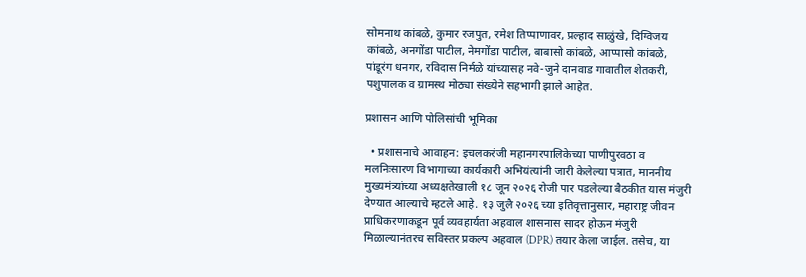सोमनाथ कांबळे, कुमार रजपुत, रमेश तिप्पाणावर, प्रल्हाद साळुंखे, दिग्विजय कांबळे, अनगोंडा पाटील, नेमगोंडा पाटील, बाबासो कांबळे, आप्पासो कांबळे, पांडूरंग धनगर, रविदास निर्मळे यांच्यासह नवे-जुने दानवाड गावातील शेतकरी, पशुपालक व ग्रामस्थ मोठ्या संख्येने सहभागी झाले आहेत.

प्रशासन आणि पोलिसांची भूमिका

  • प्रशासनाचे आवाहन: इचलकरंजी महानगरपालिकेच्या पाणीपुरवठा व मलनिःसारण विभागाच्या कार्यकारी अभियंत्यांनी जारी केलेल्या पत्रात, माननीय मुख्यमंत्र्यांच्या अध्यक्षतेखाली १८ जून २०२६ रोजी पार पडलेल्या बैठकीत यास मंजुरी देण्यात आल्याचे म्हटले आहे. १३ जुलै २०२६ च्या इतिवृत्तानुसार, महाराष्ट्र जीवन प्राधिकरणाकडून पूर्व व्यवहार्यता अहवाल शासनास सादर होऊन मंजुरी मिळाल्यानंतरच सविस्तर प्रकल्प अहवाल (DPR) तयार केला जाईल. तसेच, या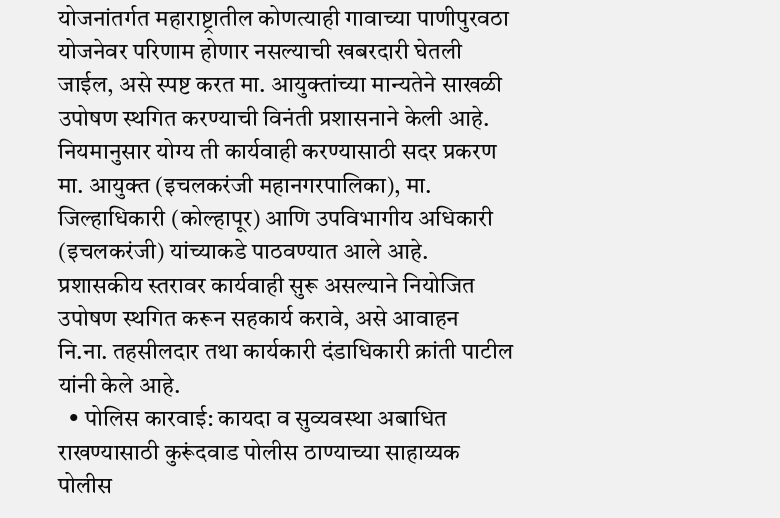योजनांतर्गत महाराष्ट्रातील कोणत्याही गावाच्या पाणीपुरवठा योजनेवर परिणाम होणार नसल्याची खबरदारी घेतली जाईल, असे स्पष्ट करत मा. आयुक्तांच्या मान्यतेने साखळी उपोषण स्थगित करण्याची विनंती प्रशासनाने केली आहे. नियमानुसार योग्य ती कार्यवाही करण्यासाठी सदर प्रकरण मा. आयुक्त (इचलकरंजी महानगरपालिका), मा. जिल्हाधिकारी (कोल्हापूर) आणि उपविभागीय अधिकारी (इचलकरंजी) यांच्याकडे पाठवण्यात आले आहे. प्रशासकीय स्तरावर कार्यवाही सुरू असल्याने नियोजित उपोषण स्थगित करून सहकार्य करावे, असे आवाहन नि.ना. तहसीलदार तथा कार्यकारी दंडाधिकारी क्रांती पाटील यांनी केले आहे.
  • पोलिस कारवाई: कायदा व सुव्यवस्था अबाधित राखण्यासाठी कुरूंदवाड पोलीस ठाण्याच्या साहाय्यक पोलीस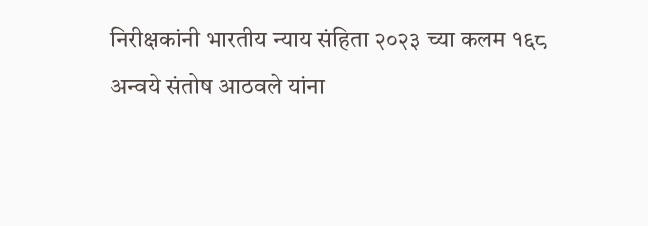निरीक्षकांनी भारतीय न्याय संहिता २०२३ च्या कलम १६८ अन्वये संतोष आठवले यांना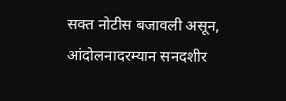सक्त नोटीस बजावली असून, आंदोलनादरम्यान सनदशीर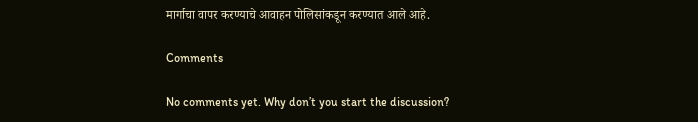मार्गाचा वापर करण्याचे आवाहन पोलिसांकडून करण्यात आले आहे.

Comments

No comments yet. Why don’t you start the discussion?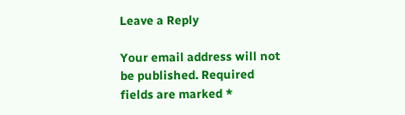Leave a Reply

Your email address will not be published. Required fields are marked *